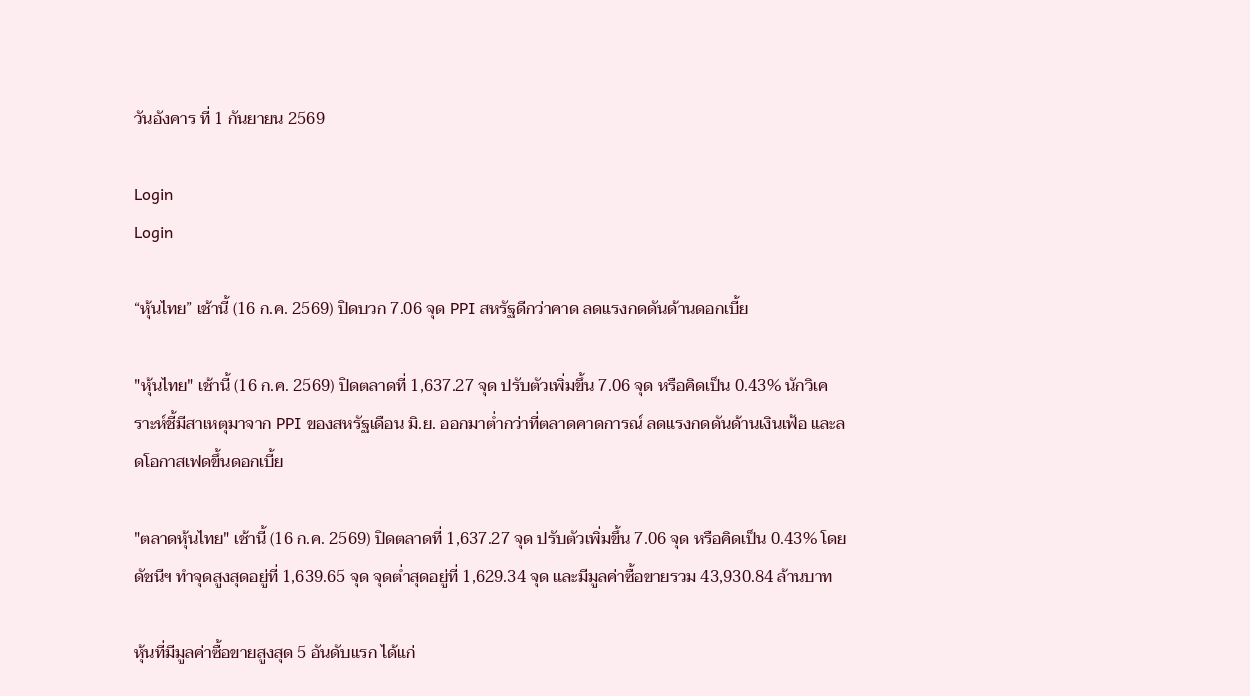วันอังคาร ที่ 1 กันยายน 2569

Login
Login

“หุ้นไทย” เช้านี้ (16 ก.ค. 2569) ปิดบวก 7.06 จุด PPI สหรัฐดีกว่าคาด ลดแรงกดดันด้านดอกเบี้ย

"หุ้นไทย" เช้านี้ (16 ก.ค. 2569) ปิดตลาดที่ 1,637.27 จุด ปรับตัวเพิ่มขึ้น 7.06 จุด หรือคิดเป็น 0.43% นักวิเคราะห์ชี้มีสาเหตุมาจาก PPI ของสหรัฐเดือน มิ.ย. ออกมาต่ำกว่าที่ตลาดคาดการณ์ ลดแรงกดดันด้านเงินเฟ้อ และลดโอกาสเฟดขึ้นดอกเบี้ย

"ตลาดหุ้นไทย" เช้านี้ (16 ก.ค. 2569) ปิดตลาดที่ 1,637.27 จุด ปรับตัวเพิ่มขึ้น 7.06 จุด หรือคิดเป็น 0.43% โดยดัชนีฯ ทำจุดสูงสุดอยู่ที่ 1,639.65 จุด จุดต่ำสุดอยู่ที่ 1,629.34 จุด และมีมูลค่าซื้อขายรวม 43,930.84 ล้านบาท

หุ้นที่มีมูลค่าซื้อขายสูงสุด 5 อันดับแรก ได้แก่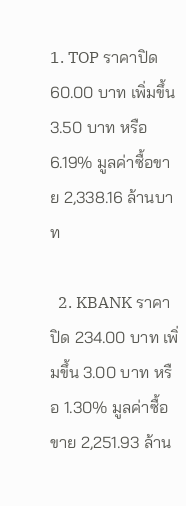1. TOP ราคาปิด 60.00 บาท เพิ่มขึ้น 3.50 บาท หรือ 6.19% มูลค่าซื้อขาย 2,338.16 ล้านบาท

  2. KBANK ราคาปิด 234.00 บาท เพิ่มขึ้น 3.00 บาท หรือ 1.30% มูลค่าซื้อขาย 2,251.93 ล้าน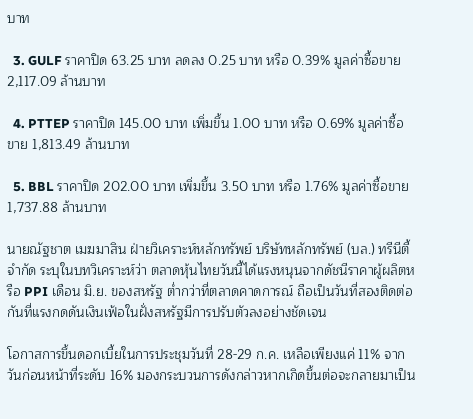บาท

  3. GULF ราคาปิด 63.25 บาท ลดลง 0.25 บาท หรือ 0.39% มูลค่าซื้อขาย 2,117.09 ล้านบาท

  4. PTTEP ราคาปิด 145.00 บาท เพิ่มขึ้น 1.00 บาท หรือ 0.69% มูลค่าซื้อขาย 1,813.49 ล้านบาท

  5. BBL ราคาปิด 202.00 บาท เพิ่มขึ้น 3.50 บาท หรือ 1.76% มูลค่าซื้อขาย 1,737.88 ล้านบาท

นายณัฐชาต เมฆมาสิน ฝ่ายวิเคราะห์หลักทรัพย์ บริษัทหลักทรัพย์ (บล.) ทรีนีตี้ จำกัด ระบุในบทวิเคราะห์ว่า ตลาดหุ้นไทยวันนี้ได้แรงหนุนจากดัชนีราคาผู้ผลิตหรือ PPI เดือน มิ.ย. ของสหรัฐ ต่ำกว่าที่ตลาดคาดการณ์ ถือเป็นวันที่สองติดต่อกันที่แรงกดดันเงินเฟ้อในฝั่งสหรัฐมีการปรับตัวลงอย่างชัดเจน

โอกาสการขึ้นดอกเบี้ยในการประชุมวันที่ 28-29 ก.ค. เหลือเพียงแค่ 11% จากวันก่อนหน้าที่ระดับ 16% มองกระบวนการดังกล่าวหากเกิดขึ้นต่อจะกลายมาเป็น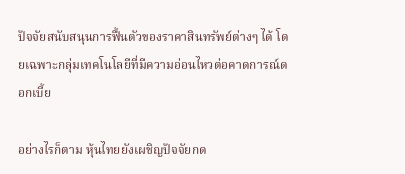ปัจจัยสนับสนุนการฟื้นตัวของราคาสินทรัพย์ต่างๆ ได้ โดยเฉพาะกลุ่มเทคโนโลยีที่มีความอ่อนไหวต่อคาดการณ์ดอกเบี้ย

อย่างไรก็ตาม หุ้นไทยยังเผชิญปัจจัยกด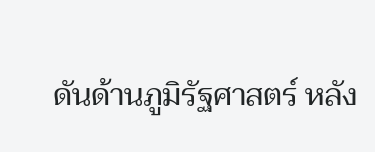ดันด้านภูมิรัฐศาสตร์ หลัง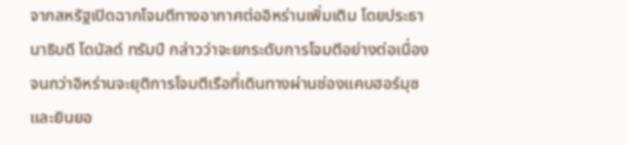จากสหรัฐเปิดฉากโจมตีทางอากาศต่ออิหร่านเพิ่มเติม โดยประธานาธิบดี โดนัลด์ ทรัมป์ กล่าวว่าจะยกระดับการโจมตีอย่างต่อเนื่อง จนกว่าอิหร่านจะยุติการโจมตีเรือที่เดินทางผ่านช่องแคบฮอร์มุซ และยินยอ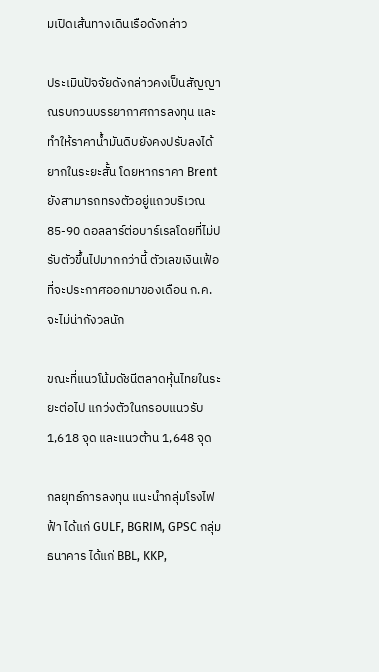มเปิดเส้นทางเดินเรือดังกล่าว

ประเมินปัจจัยดังกล่าวคงเป็นสัญญาณรบกวนบรรยากาศการลงทุน และทำให้ราคาน้ำมันดิบยังคงปรับลงได้ยากในระยะสั้น โดยหากราคา Brent ยังสามารถทรงตัวอยู่แถวบริเวณ 85-90 ดอลลาร์ต่อบาร์เรลโดยที่ไม่ปรับตัวขึ้นไปมากกว่านี้ ตัวเลขเงินเฟ้อที่จะประกาศออกมาของเดือน ก.ค. จะไม่น่ากังวลนัก

ขณะที่แนวโน้มดัชนีตลาดหุ้นไทยในระยะต่อไป แกว่งตัวในกรอบแนวรับ 1,618 จุด และแนวต้าน 1,648 จุด

กลยุทธ์การลงทุน แนะนำกลุ่มโรงไฟฟ้า ได้แก่ GULF, BGRIM, GPSC กลุ่มธนาคาร ได้แก่ BBL, KKP,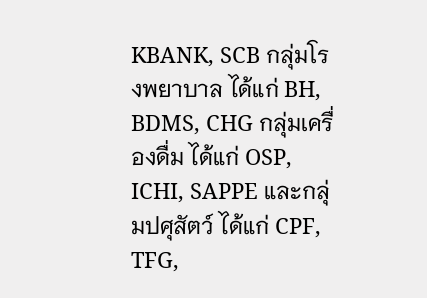KBANK, SCB กลุ่มโรงพยาบาล ได้แก่ BH, BDMS, CHG กลุ่มเครื่องดื่ม ได้แก่ OSP, ICHI, SAPPE และกลุ่มปศุสัตว์ ได้แก่ CPF, TFG,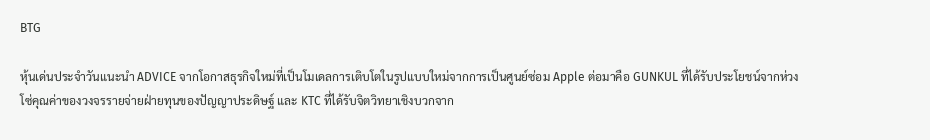BTG

หุ้นเด่นประจำวันแนะนำ ADVICE จากโอกาสธุรกิจใหม่ที่เป็นโมเดลการเติบโตในรูปแบบใหม่จากการเป็นศูนย์ซ่อม Apple ต่อมาคือ GUNKUL ที่ได้รับประโยชน์จากห่วงโซ่คุณค่าของวงจรรายจ่ายฝ่ายทุนของปัญญาประดิษฐ์ และ KTC ที่ได้รับจิตวิทยาเชิงบวกจาก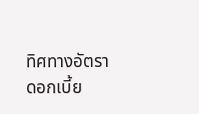ทิศทางอัตราดอกเบี้ย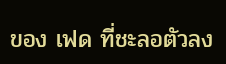ของ เฟด ที่ชะลอตัวลง